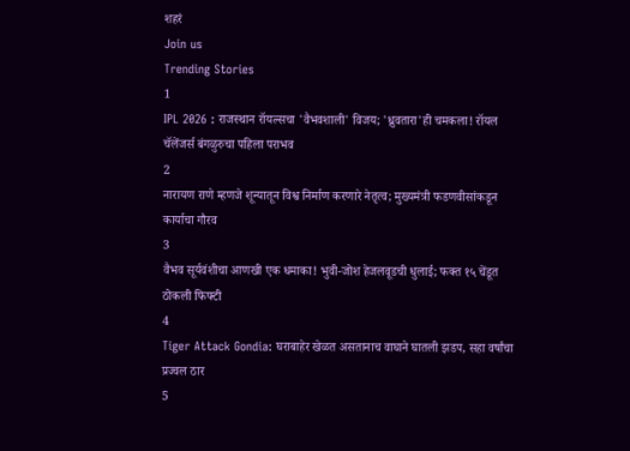शहरं
Join us
Trending Stories
1
IPL 2026 : राजस्थान रॉयल्सचा 'वैभवशाली' विजय; 'ध्रुवतारा'ही चमकला! रॉयल चॅलेंजर्स बंगळुरुचा पहिला पराभव
2
नारायण राणे म्हणजे शून्यातून विश्व निर्माण करणारे नेतृत्व; मुख्यमंत्री फडणवीसांकडून कार्याचा गौरव
3
वैभव सूर्यवंशीचा आणखी एक धमाका! भुवी-जोश हेजलवूडची धुलाई; फक्त १५ चेंडूत ठोकली फिफ्टी
4
Tiger Attack Gondia: घराबाहेर खेळत असतानाच वाघाने घातली झडप, सहा वर्षांचा प्रज्वल ठार
5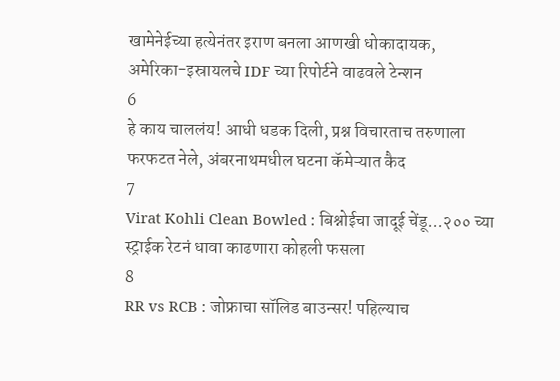खामेनेईच्या हत्येनंतर इराण बनला आणखी धोकादायक, अमेरिका-इस्रायलचे IDF च्या रिपोर्टने वाढवले टेन्शन
6
हे काय चाललंय! आधी धडक दिली, प्रश्न विचारताच तरुणाला फरफटत नेले, अंबरनाथमधील घटना कॅमेऱ्यात कैद
7
Virat Kohli Clean Bowled : बिश्नोईचा जादूई चेंडू...२०० च्या स्ट्राईक रेटनं धावा काढणारा कोहली फसला
8
RR vs RCB : जोफ्राचा सॉलिड बाउन्सर! पहिल्याच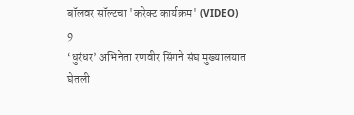बॉलवर सॉल्टचा 'करेक्ट कार्यक्रम' (VIDEO)
9
‘धुरंधर’ अभिनेता रणवीर सिंगने संघ मुख्यालयात घेतली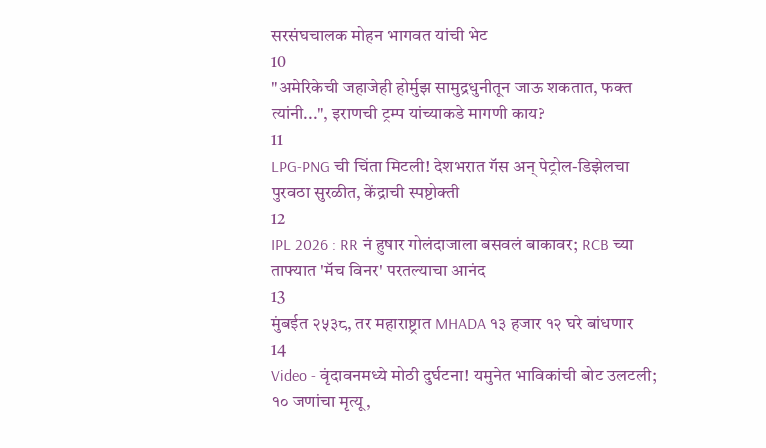सरसंघचालक मोहन भागवत यांची भेट
10
"अमेरिकेची जहाजेही होर्मुझ सामुद्रधुनीतून जाऊ शकतात, फक्त त्यांनी...", इराणची ट्रम्प यांच्याकडे मागणी काय?
11
LPG-PNG ची चिंता मिटली! देशभरात गॅस अन् पेट्रोल-डिझेलचा पुरवठा सुरळीत, केंद्राची स्पष्टोक्ती
12
IPL 2026 : RR नं हुषार गोलंदाजाला बसवलं बाकावर; RCB च्या ताफ्यात 'मॅच विनर' परतल्याचा आनंद
13
मुंबईत २५३८, तर महाराष्ट्रात MHADA १३ हजार १२ घरे बांधणार
14
Video - वृंदावनमध्ये मोठी दुर्घटना! यमुनेत भाविकांची बोट उलटली; १० जणांचा मृत्यू,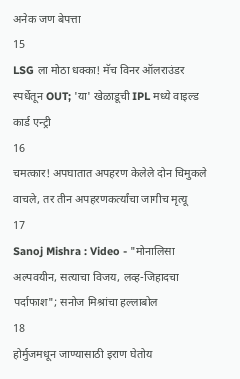अनेक जण बेपत्ता
15
LSG ला मोठा धक्का! मॅच विनर ऑलराउंडर स्पर्धेतून OUT; 'या' खेळाडूची IPL मध्ये वाइल्ड कार्ड एन्ट्री
16
चमत्कार! अपघातात अपहरण केलेले दोन चिमुकले वाचले, तर तीन अपहरणकर्त्यांचा जागीच मृत्यू
17
Sanoj Mishra : Video - "मोनालिसा अल्पवयीन, सत्याचा विजय, लव्ह-जिहादचा पर्दाफाश"; सनोज मिश्रांचा हल्लाबोल
18
होर्मुजमधून जाण्यासाठी इराण घेतोय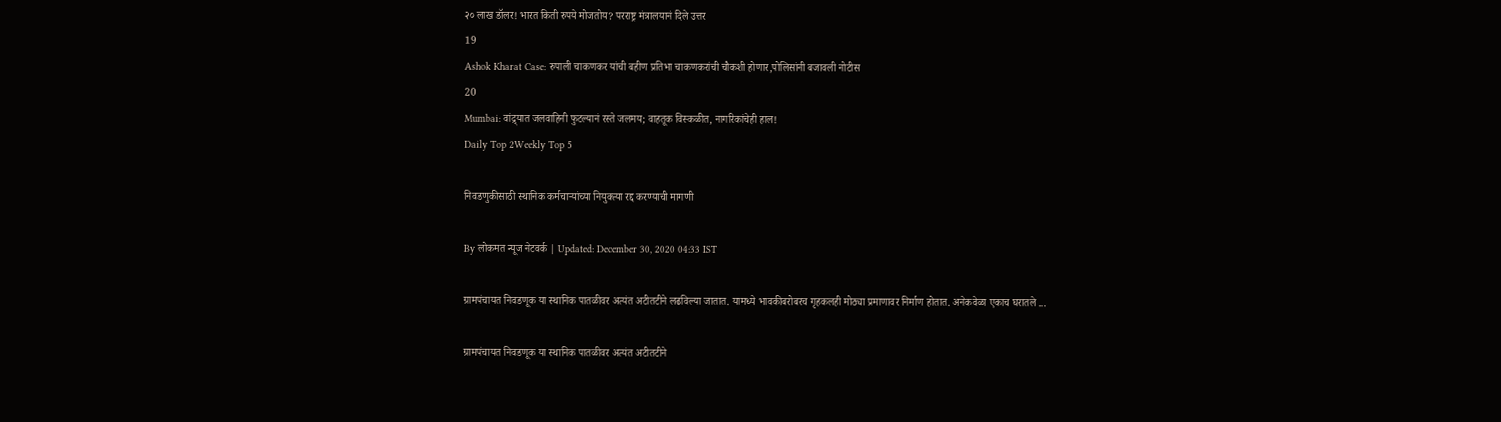२० लाख डॉलर! भारत किती रुपये मोजतोय? परराष्ट्र मंत्रालयानं दिले उत्तर
19
Ashok Kharat Case: रुपाली चाकणकर यांची बहीण प्रतिभा चाकणकरांची चौकशी होणार,पोलिसांनी बजावली नोटीस
20
Mumbai: वांद्र्यात जलवाहिनी फुटल्यानं रस्ते जलमय; वाहतूक विस्कळीत, नागरिकांचेही हाल!
Daily Top 2Weekly Top 5

निवडणुकीसाठी स्थानिक कर्मचाऱ्यांच्या नियुक्त्या रद्द करण्याची मागणी

By लोकमत न्यूज नेटवर्क | Updated: December 30, 2020 04:33 IST

ग्रामपंचायत निवडणूक या स्थानिक पातळीवर अत्यंत अटीतटीने लढविल्या जातात. यामध्ये भावकीबरोबरच गृहकलही मोठ्या प्रमाणावर निर्माण होतात. अनेकवेळा एकाच घरातले ...

ग्रामपंचायत निवडणूक या स्थानिक पातळीवर अत्यंत अटीतटीने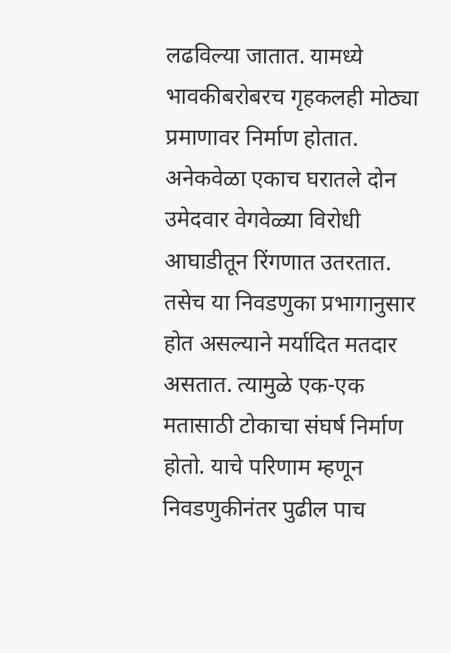लढविल्या जातात. यामध्ये भावकीबरोबरच गृहकलही मोठ्या प्रमाणावर निर्माण होतात. अनेकवेळा एकाच घरातले दोन उमेदवार वेगवेळ्या विरोधी आघाडीतून रिंगणात उतरतात. तसेच या निवडणुका प्रभागानुसार होत असल्याने मर्यादित मतदार असतात. त्यामुळे एक-एक मतासाठी टोकाचा संघर्ष निर्माण होतो. याचे परिणाम म्हणून निवडणुकीनंतर पुढील पाच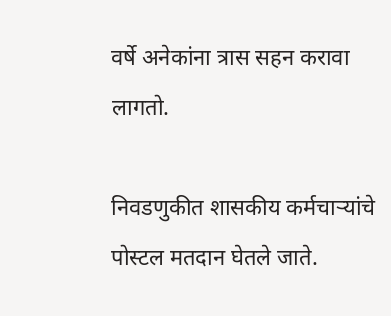वर्षे अनेकांना त्रास सहन करावा लागतो.

निवडणुकीत शासकीय कर्मचाऱ्यांचे पोस्टल मतदान घेतले जाते.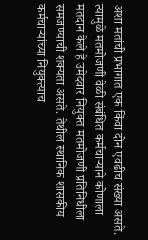अशा मतांची प्रभागात एक किंवा दोन एवढीच संख्या असते. त्यामुळे मतमोजणी वेळी संबंधित कर्मचाऱ्याने कोणाला मतदान केले हे उमेदवार नियुक्त मतमोजणी प्रतिनिधीला समजण्याची शक्यता असते. तेथील स्थानिक शासकीय कर्मचाऱ्यांच्या नियुक्त्याच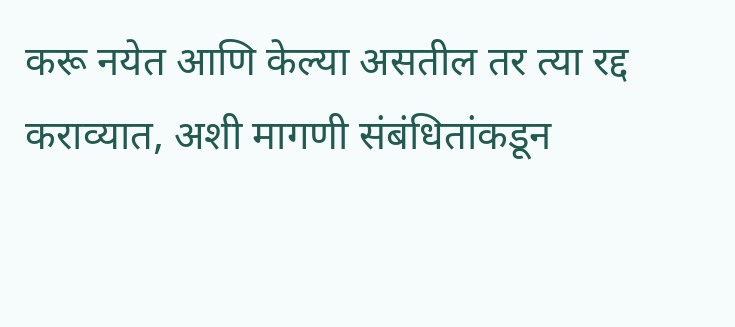करू नयेत आणि केल्या असतील तर त्या रद्द कराव्यात, अशी मागणी संबंधितांकडून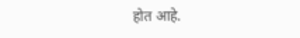होत आहे.